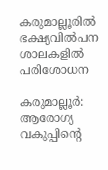കരുമാല്ലൂരിൽ ഭക്ഷ്യവിൽപന ശാലകളിൽ പരിശോധന

കരുമാല്ലൂർ: ആരോഗ്യ വകുപ്പിന്‍റെ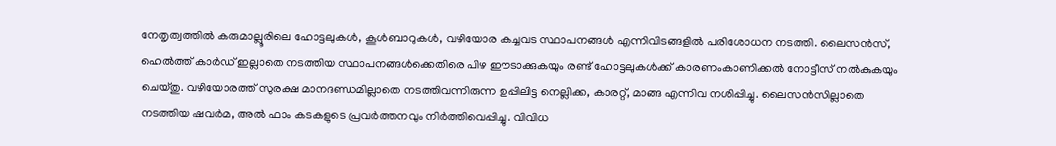നേതൃത്വത്തിൽ കരുമാല്ലൂരിലെ ഹോട്ടലുകൾ, കൂൾബാറുകൾ, വഴിയോര കച്ചവട സ്ഥാപനങ്ങൾ എന്നിവിടങ്ങളിൽ പരിശോധന നടത്തി. ലൈസൻസ്, ഹെൽത്ത് കാർഡ് ഇല്ലാതെ നടത്തിയ സ്ഥാപനങ്ങൾക്കെതിരെ പിഴ ഈടാക്കുകയും രണ്ട് ഹോട്ടലുകൾക്ക് കാരണംകാണിക്കൽ നോട്ടീസ് നൽകുകയും ചെയ്തു. വഴിയോരത്ത് സുരക്ഷ മാനദണ്ഡമില്ലാതെ നടത്തിവന്നിരുന്ന ഉപ്പിലിട്ട നെല്ലിക്ക, കാരറ്റ്, മാങ്ങ എന്നിവ നശിപ്പിച്ചു. ലൈസൻസില്ലാതെ നടത്തിയ ഷവർമ, അൽ ഫാം കടകളുടെ പ്രവർത്തനവും നിർത്തിവെപ്പിച്ചു. വിവിധ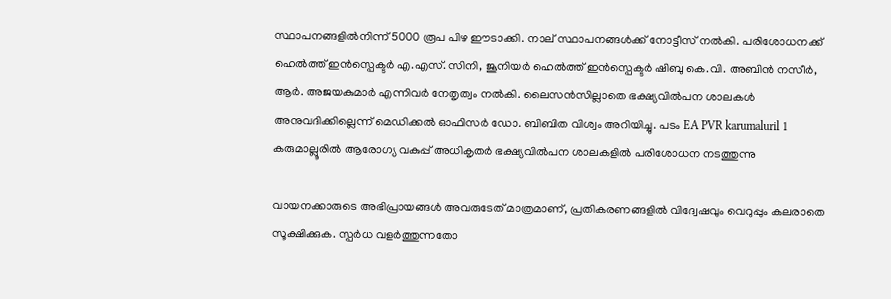സ്ഥാപനങ്ങളിൽനിന്ന് 5000 രൂപ പിഴ ഈടാക്കി. നാല് സ്ഥാപനങ്ങൾക്ക് നോട്ടീസ് നൽകി. പരിശോധനക്ക് ഹെൽത്ത് ഇൻസ്പെക്ടർ എ.എസ്. സിനി, ജൂനിയർ ഹെൽത്ത് ഇൻസ്പെക്ടർ ഷിബു കെ.വി. അബിൻ നസീർ, ആർ. അജയകുമാർ എന്നിവർ നേതൃത്വം നൽകി. ലൈസൻസില്ലാതെ ഭക്ഷ്യവിൽപന ശാലകൾ അനുവദിക്കില്ലെന്ന് മെഡിക്കൽ ഓഫിസർ ഡോ. ബിബിത വിശ്വം അറിയിച്ചു. പടം EA PVR karumaluril 1 കരുമാല്ലൂരിൽ ആരോഗ്യ വകുപ്പ് അധികൃതർ ഭക്ഷ്യവിൽപന ശാലകളിൽ പരിശോധന നടത്തുന്നു

വായനക്കാരുടെ അഭിപ്രായങ്ങള്‍ അവരുടേത് മാത്രമാണ്, പ്രതികരണങ്ങളിൽ വിദ്വേഷവും വെറുപ്പും കലരാതെ സൂക്ഷിക്കുക. സ്പർധ വളർത്തുന്നതോ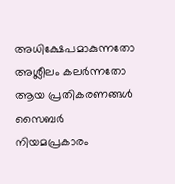അധിക്ഷേപമാകുന്നതോ അശ്ലീലം കലർന്നതോ ആയ പ്രതികരണങ്ങൾ സൈബർ നിയമപ്രകാരം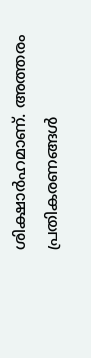ശിക്ഷാർഹമാണ്. അത്തരം പ്രതികരണങ്ങൾ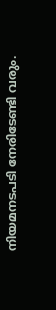നിയമനടപടി നേരിടേണ്ടി വരും.